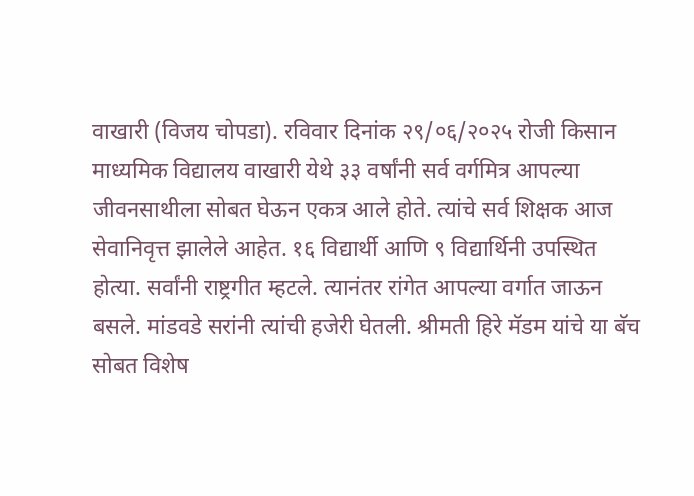वाखारी (विजय चोपडा). रविवार दिनांक २९/०६/२०२५ रोजी किसान माध्यमिक विद्यालय वाखारी येथे ३३ वर्षांनी सर्व वर्गमित्र आपल्या जीवनसाथीला सोबत घेऊन एकत्र आले होते. त्यांचे सर्व शिक्षक आज सेवानिवृत्त झालेले आहेत. १६ विद्यार्थी आणि ९ विद्यार्थिनी उपस्थित होत्या. सर्वांनी राष्ट्रगीत म्हटले. त्यानंतर रांगेत आपल्या वर्गात जाऊन बसले. मांडवडे सरांनी त्यांची हजेरी घेतली. श्रीमती हिरे मॅडम यांचे या बॅच सोबत विशेष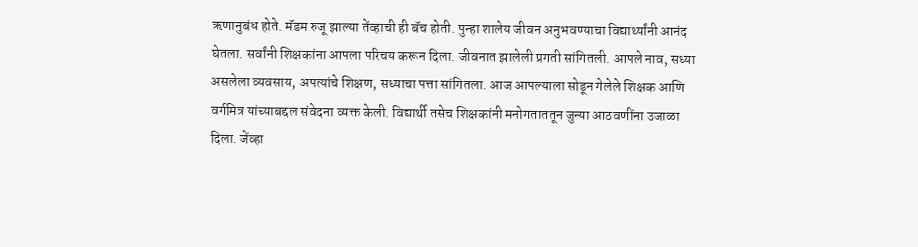ऋणानुबंध होते. मॅडम रुजू झाल्या तेंव्हाची ही बॅच होती. पुन्हा शालेय जीवन अनुभवण्याचा विद्यार्थ्यांनी आनंद घेतला. सर्वांनी शिक्षकांना आपला परिचय करून दिला. जीवनात झालेली प्रगती सांगितली. आपले नाव, सध्या असलेला व्यवसाय, अपत्यांचे शिक्षण, सध्याचा पत्ता सांगितला. आज आपल्याला सोडून गेलेले शिक्षक आणि वर्गमित्र यांच्याबद्दल संवेदना व्यक्त केली. विद्यार्थी तसेच शिक्षकांनी मनोगताततून जुन्या आठवणींना उजाळा दिला. जेंव्हा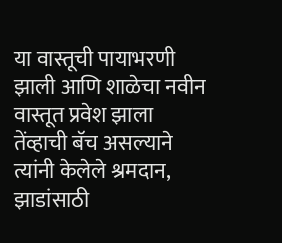या वास्तूची पायाभरणी झाली आणि शाळेचा नवीन वास्तूत प्रवेश झाला तेंव्हाची बॅच असल्याने त्यांनी केलेले श्रमदान, झाडांसाठी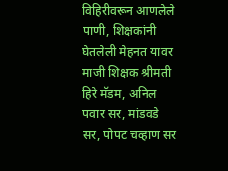विहिरीवरून आणलेले पाणी, शिक्षकांनी घेतलेली मेहनत यावर माजी शिक्षक श्रीमती हिरे मॅडम, अनिल पवार सर, मांडवडे सर, पोपट चव्हाण सर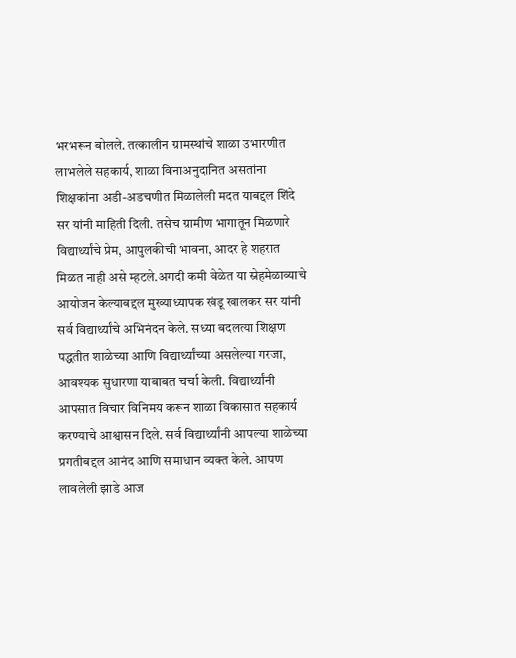भरभरून बोलले. तत्कालीन ग्रामस्थांचे शाळा उभारणीत लाभलेले सहकार्य, शाळा विनाअनुदानित असतांना शिक्षकांना अडी-अडचणीत मिळालेली मदत याबद्दल शिंदे सर यांनी माहिती दिली. तसेच ग्रामीण भागातून मिळणारे विद्यार्थ्यांचे प्रेम, आपुलकीची भावना, आदर हे शहरात मिळत नाही असे म्हटले.अगदी कमी वेळेत या स्नेहमेळाव्याचे आयोजन केल्याबद्दल मुख्याध्यापक खंडू खालकर सर यांनी सर्व विद्यार्थ्यांचे अभिनंदन केले. सध्या बदलत्या शिक्षण पद्धतीत शाळेच्या आणि विद्यार्थ्यांच्या असलेल्या गरजा, आवश्यक सुधारणा याबाबत चर्चा केली. विद्यार्थ्यांनी आपसात विचार विनिमय करून शाळा विकासात सहकार्य करण्याचे आश्वासन दिले. सर्व विद्यार्थ्यांनी आपल्या शाळेच्या प्रगतीबद्दल आनंद आणि समाधान व्यक्त केले. आपण लावलेली झाडे आज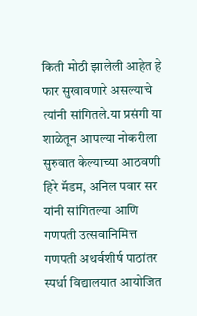किती मोठी झालेली आहेत हे फार सुखावणारे असल्याचे त्यांनी सांगितले.या प्रसंगी या शाळेतून आपल्या नोकरीला सुरुवात केल्याच्या आठवणी हिरे मॅडम, अनिल पवार सर यांनी सांगितल्या आणि गणपती उत्सवानिमित्त गणपती अथर्वशीर्ष पाठांतर स्पर्धा विद्यालयात आयोजित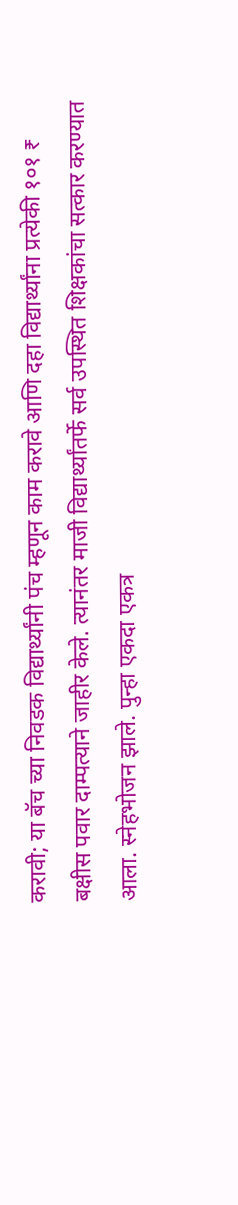करावी; या बॅच च्या निवडक विद्यार्थ्यांनी पंच म्हणून काम करावे आणि दहा विद्यार्थ्यांना प्रत्येकी १०१ ₹ बक्षीस पवार दाम्पत्याने जाहीर केले. त्यानंतर माजी विद्यार्थ्यांतर्फे सर्व उपस्थित शिक्षकांचा सत्कार करण्यात आला. स्नेहभोजन झाले. पुन्हा एकदा एकत्र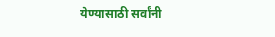येण्यासाठी सर्वांनी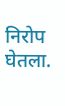निरोप घेतला.